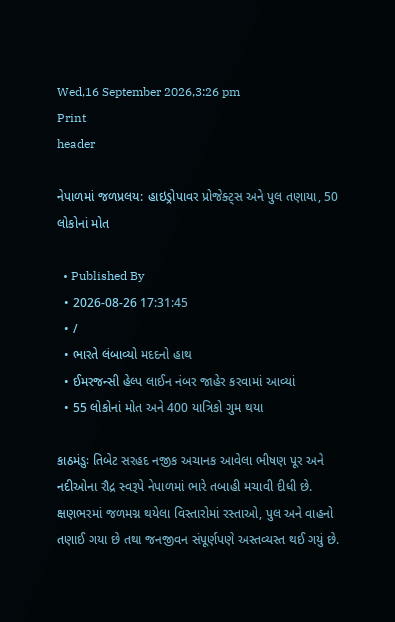Wed,16 September 2026,3:26 pm
Print
header

નેપાળમાં જળપ્રલય: હાઇડ્રોપાવર પ્રોજેક્ટ્સ અને પુલ તણાયા, 50 લોકોનાં મોત

  • Published By
  • 2026-08-26 17:31:45
  • /
  • ભારતે લંબાવ્યો મદદનો હાથ
  • ઈમરજન્સી હેલ્પ લાઈન નંબર જાહેર કરવામાં આવ્યાં
  • 55 લોકોનાં મોત અને 400 યાત્રિકો ગુમ થયા

કાઠમંડુઃ તિબેટ સરહદ નજીક અચાનક આવેલા ભીષણ પૂર અને નદીઓના રૌદ્ર સ્વરૂપે નેપાળમાં ભારે તબાહી મચાવી દીધી છે. ક્ષણભરમાં જળમગ્ન થયેલા વિસ્તારોમાં રસ્તાઓ, પુલ અને વાહનો તણાઈ ગયા છે તથા જનજીવન સંપૂર્ણપણે અસ્તવ્યસ્ત થઈ ગયું છે.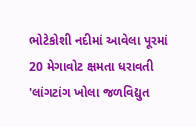ભોટેકોશી નદીમાં આવેલા પૂરમાં 20 મેગાવોટ ક્ષમતા ધરાવતી 'લાંગટાંગ ખોલા જળવિદ્યુત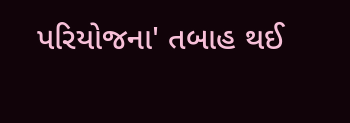પરિયોજના' તબાહ થઈ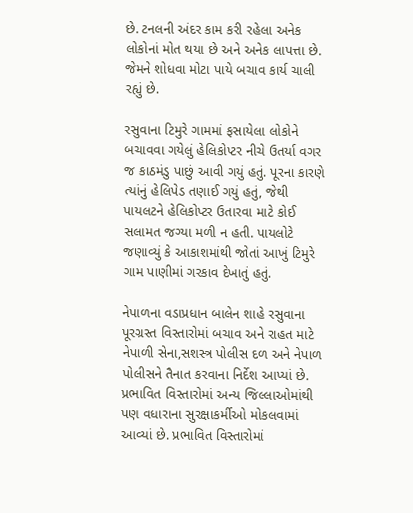છે. ટનલની અંદર કામ કરી રહેલા અનેક લોકોનાં મોત થયા છે અને અનેક લાપત્તા છે. જેમને શોધવા મોટા પાયે બચાવ કાર્ય ચાલી રહ્યું છે.

રસુવાના ટિમુરે ગામમાં ફસાયેલા લોકોને બચાવવા ગયેલું હેલિકોપ્ટર નીચે ઉતર્યા વગર જ કાઠમંડુ પાછું આવી ગયું હતું. પૂરના કારણે ત્યાંનું હેલિપેડ તણાઈ ગયું હતું, જેથી પાયલટને હેલિકોપ્ટર ઉતારવા માટે કોઈ સલામત જગ્યા મળી ન હતી. પાયલોટે જણાવ્યું કે આકાશમાંથી જોતાં આખું ટિમુરે ગામ પાણીમાં ગરકાવ દેખાતું હતું.

નેપાળના વડાપ્રધાન બાલેન શાહે રસુવાના પૂરગ્રસ્ત વિસ્તારોમાં બચાવ અને રાહત માટે નેપાળી સેના,સશસ્ત્ર પોલીસ દળ અને નેપાળ પોલીસને તૈનાત કરવાના નિર્દેશ આપ્યાં છે. પ્રભાવિત વિસ્તારોમાં અન્ય જિલ્લાઓમાંથી પણ વધારાના સુરક્ષાકર્મીઓ મોકલવામાં આવ્યાં છે. પ્રભાવિત વિસ્તારોમાં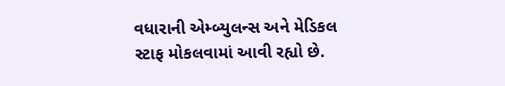વધારાની એમ્બ્યુલન્સ અને મેડિકલ સ્ટાફ મોકલવામાં આવી રહ્યો છે.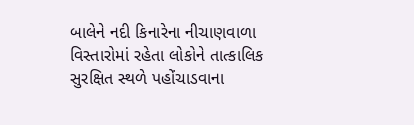બાલેને નદી કિનારેના નીચાણવાળા વિસ્તારોમાં રહેતા લોકોને તાત્કાલિક સુરક્ષિત સ્થળે પહોંચાડવાના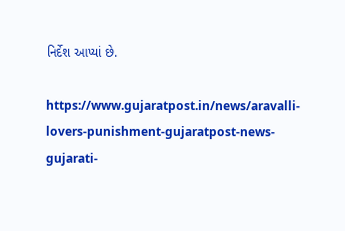નિર્દેશ આપ્યાં છે.

https://www.gujaratpost.in/news/aravalli-lovers-punishment-gujaratpost-news-gujarati-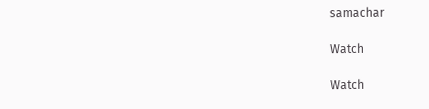samachar

Watch

Watch